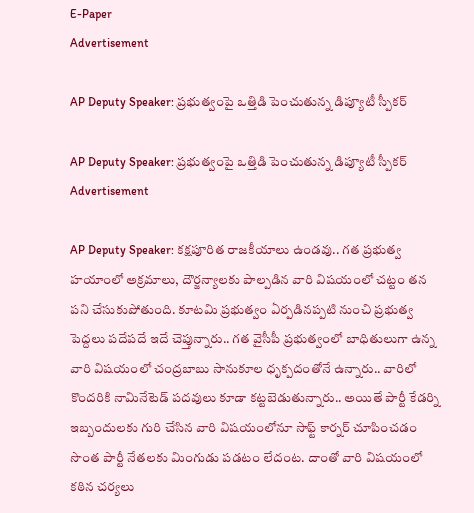E-Paper
Advertisement

AP Deputy Speaker: ప్రభుత్వంపై ఒత్తిడి పెంచుతున్న డిప్యూటీ స్పీకర్

AP Deputy Speaker: ప్రభుత్వంపై ఒత్తిడి పెంచుతున్న డిప్యూటీ స్పీకర్
Advertisement

AP Deputy Speaker: కక్షపూరిత రాజకీయాలు ఉండవు.. గత ప్రభుత్వ హయాంలో అక్రమాలు, దౌర్జన్యాలకు పాల్పడిన వారి విషయంలో చట్టం తన పని చేసుకుపోతుంది. కూటమి ప్రభుత్వం ఏర్పడినప్పటి నుంచి ప్రభుత్వ పెద్దలు పదేపదే ఇదే చెప్తున్నారు.. గత వైసీపీ ప్రభుత్వంలో బాధితులుగా ఉన్న వారి విషయంలో చంద్రబాబు సానుకూల ధృక్పదంతోనే ఉన్నారు.. వారిలో కొందరికి నామినేటెడ్ పదవులు కూడా కట్టబెడుతున్నారు.. అయితే పార్టీ కేడర్ని ఇబ్బందులకు గురి చేసిన వారి విషయంలోనూ సాఫ్ట్ కార్నర్ చూపించడం సొంత పార్టీ నేతలకు మింగుడు పడటం లేదంట. దాంతో వారి విషయంలో కఠిన చర్యలు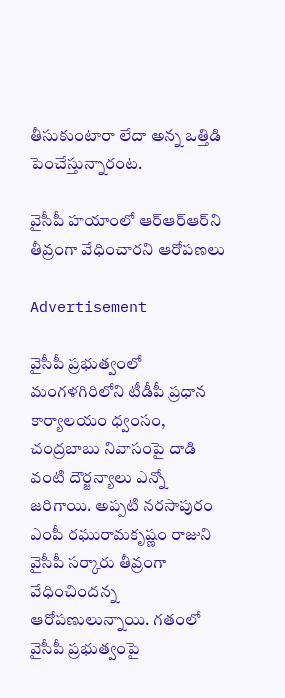తీసుకుంటారా లేదా అన్న ఒత్తిడి పెంచేస్తున్నారంట.

వైసీపీ హయాంలో ఆర్ఆర్ఆర్‌‌ని తీవ్రంగా వేధించారని ఆరోపణలు

Advertisement

వైసీపీ ప్రభుత్వంలో మంగళగిరిలోని టీడీపీ ప్రధాన కార్యాలయం ధ్వంసం, చంద్రబాబు నివాసంపై దాడి వంటి దౌర్జన్యాలు ఎన్నో జరిగాయి. అప్పటి నరసాపురం ఎంపీ రఘురామకృష్ణం రాజుని వైసీపీ సర్కారు తీవ్రంగా వేధించిందన్న ఆరోపణులున్నాయి. గతంలో వైసీపీ ప్రభుత్వంపై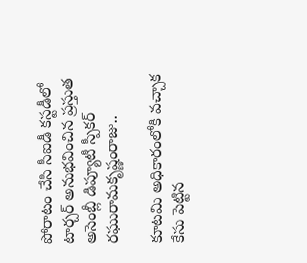పోరాటం చేసి సీఐడీ కస్టడీలో టార్చర్ అనుభవించిన ప్రస్తుత అసెంబ్లీ డిప్యూటీ స్పీకర్ రఘురామకృష్ణంరాజు..

కూటమి అధికారంలోకి వచ్చాక కేసు పెట్టిన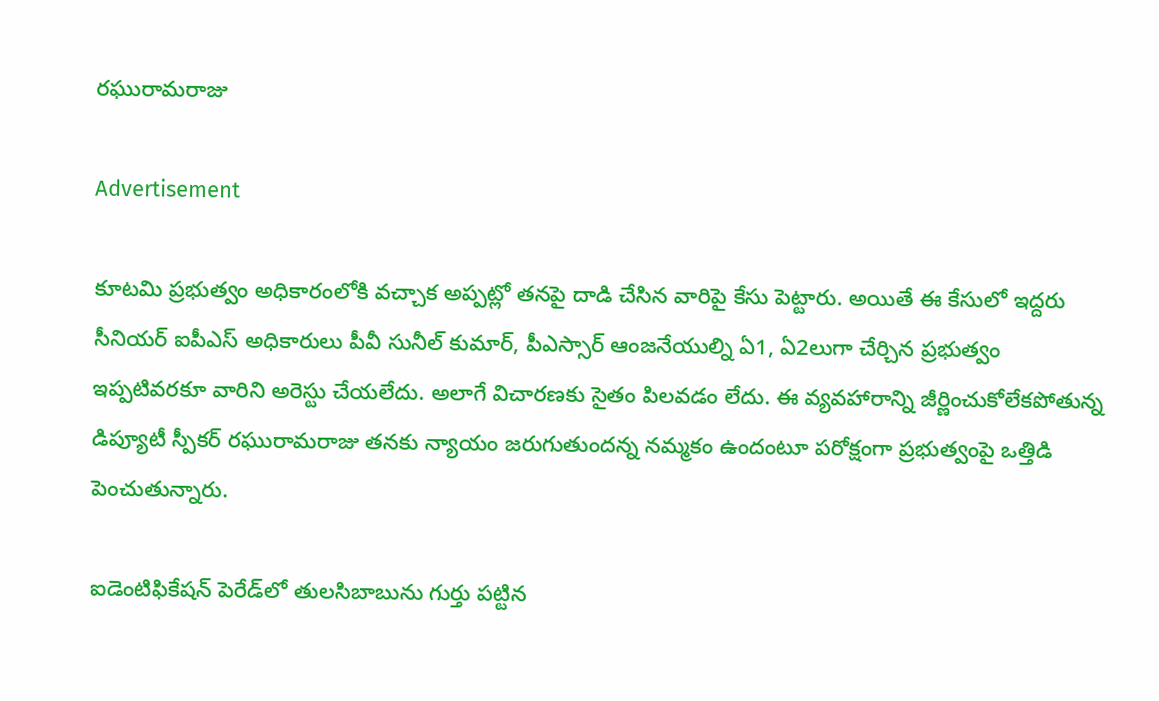రఘురామరాజు

Advertisement

కూటమి ప్రభుత్వం అధికారంలోకి వచ్చాక అప్పట్లో తనపై దాడి చేసిన వారిపై కేసు పెట్టారు. అయితే ఈ కేసులో ఇద్దరు సీనియర్ ఐపీఎస్ అధికారులు పీవీ సునీల్ కుమార్, పీఎస్సార్ ఆంజనేయుల్ని ఏ1, ఏ2లుగా చేర్చిన ప్రభుత్వం ఇప్పటివరకూ వారిని అరెస్టు చేయలేదు. అలాగే విచారణకు సైతం పిలవడం లేదు. ఈ వ్యవహారాన్ని జీర్ణించుకోలేకపోతున్న డిప్యూటీ స్పీకర్ రఘురామరాజు తనకు న్యాయం జరుగుతుందన్న నమ్మకం ఉందంటూ పరోక్షంగా ప్రభుత్వంపై ఒత్తిడి పెంచుతున్నారు.

ఐడెంటిఫికేషన్ పెరేడ్‌లో తులసిబాబును గుర్తు పట్టిన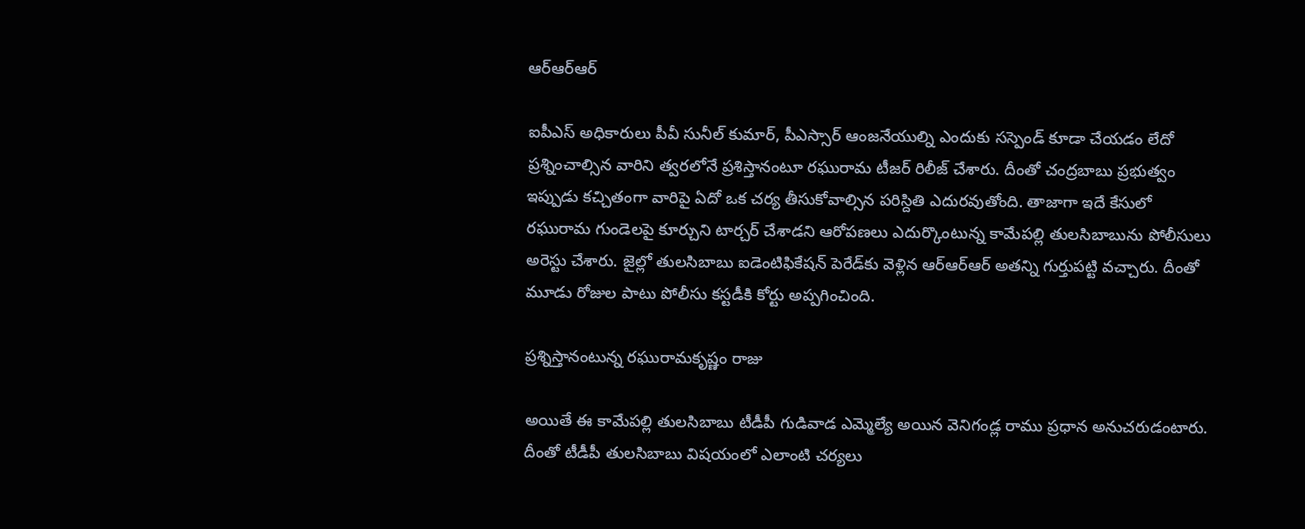ఆర్ఆర్ఆర్

ఐపీఎస్ అధికారులు పీవీ సునీల్ కుమార్, పీఎస్సార్ ఆంజనేయుల్ని ఎందుకు సస్పెండ్ కూడా చేయడం లేదో ప్రశ్నించాల్సిన వారిని త్వరలోనే ప్రశిస్తానంటూ రఘురామ టీజర్ రిలీజ్ చేశారు. దీంతో చంద్రబాబు ప్రభుత్వం ఇప్పుడు కచ్చితంగా వారిపై ఏదో ఒక చర్య తీసుకోవాల్సిన పరిస్దితి ఎదురవుతోంది. తాజాగా ఇదే కేసులో రఘురామ గుండెలపై కూర్చుని టార్చర్ చేశాడని ఆరోపణలు ఎదుర్కొంటున్న కామేపల్లి తులసిబాబును పోలీసులు అరెస్టు చేశారు. జైల్లో తులసిబాబు ఐడెంటిఫికేషన్ పెరేడ్‌కు వెళ్లిన ఆర్ఆర్ఆర్ అతన్ని గుర్తుపట్టి వచ్చారు. దీంతో మూడు రోజుల పాటు పోలీసు కస్టడీకి కోర్టు అప్పగించింది.

ప్రశ్నిస్తానంటున్న రఘురామకృష్ణం రాజు

అయితే ఈ కామేపల్లి తులసిబాబు టీడీపీ గుడివాడ ఎమ్మెల్యే అయిన వెనిగండ్ల రాము ప్రధాన అనుచరుడంటారు. దీంతో టీడీపీ తులసిబాబు విషయంలో ఎలాంటి చర్యలు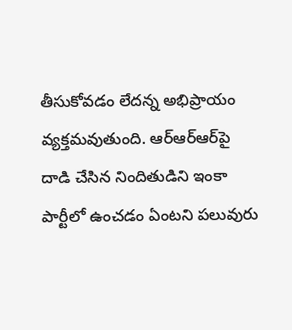తీసుకోవడం లేదన్న అభిప్రాయం వ్యక్తమవుతుంది. ఆర్ఆర్ఆర్‌పై దాడి చేసిన నిందితుడిని ఇంకా పార్టీలో ఉంచడం ఏంటని పలువురు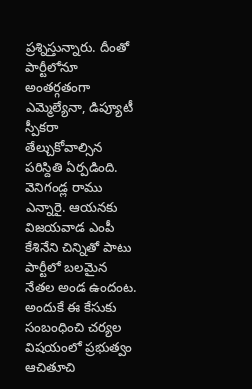ప్రశ్నిస్తున్నారు. దీంతో పార్టీలోనూ అంతర్గతంగా ఎమ్మెల్యేనా, డిప్యూటీ స్పీకరా తేల్చుకోవాల్సిన పరిస్దితి ఏర్పడింది. వెనిగండ్ల రాము ఎన్నారై. ఆయనకు విజయవాడ ఎంపీ కేశినేని చిన్నితో పాటు పార్టీలో బలమైన నేతల అండ ఉందంట. అందుకే ఈ కేసుకు సంబంధించి చర్యల విషయంలో ప్రభుత్వం ఆచితూచి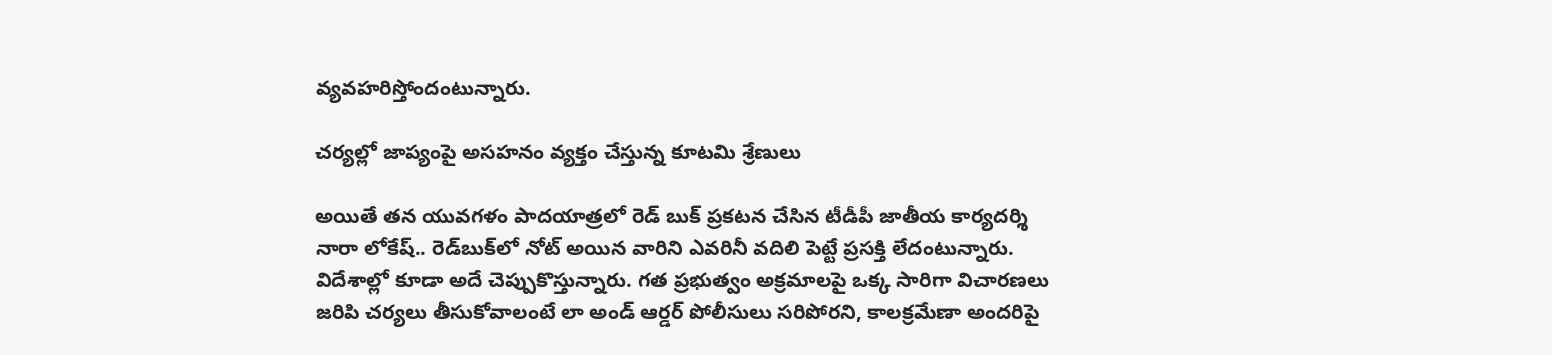వ్యవహరిస్తోందంటున్నారు.

చర్యల్లో జాప్యంపై అసహనం వ్యక్తం చేస్తున్న కూటమి శ్రేణులు

అయితే తన యువగళం పాదయాత్రలో రెడ్ బుక్ ప్రకటన చేసిన టీడీపీ జాతీయ కార్యదర్శి నారా లోకేష్.. రెడ్‌బుక్‌లో నోట్ అయిన వారిని ఎవరినీ వదిలి పెట్టే ప్రసక్తి లేదంటున్నారు. విదేశాల్లో కూడా అదే చెప్పుకొస్తున్నారు. గత ప్రభుత్వం అక్రమాలపై ఒక్క సారిగా విచారణలు జరిపి చర్యలు తీసుకోవాలంటే లా అండ్ ఆర్డర్ పోలీసులు సరిపోరని, కాలక్రమేణా అందరిపై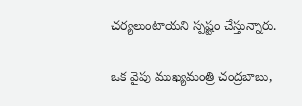చర్యలుంటాయని స్పష్టం చేస్తున్నారు.

ఒక వైపు ముఖ్యమంత్రి చంద్రబాబు,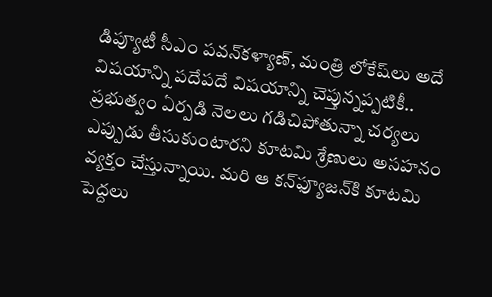డిప్యూటీ సీఎం పవన్‌కళ్యాణ్, మంత్రి లోకేష్‌లు అదే విషయాన్ని పదేపదే విషయాన్ని చెప్తున్నప్పటికీ.. ప్రభుత్వం ఏర్పడి నెలలు గడిచిపోతున్నా చర్యలు ఎప్పుడు తీసుకుంటారని కూటమి శ్రేణులు అసహనం వ్యక్తం చేస్తున్నాయి. మరి ఆ కన్‌ఫ్యూజన్‌కి కూటమి పెద్దలు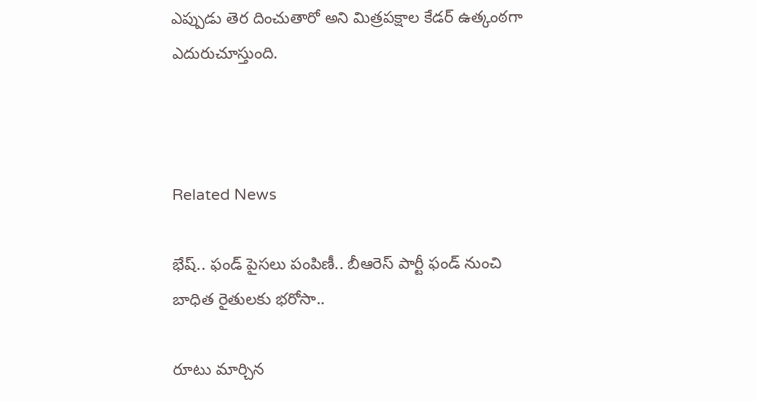ఎప్పుడు తెర దించుతారో అని మిత్రపక్షాల కేడర్ ఉత్కంఠగా ఎదురుచూస్తుంది.



Related News

భేష్‌.. ఫండ్ పైస‌లు పంపిణీ.. బీఆరెస్ పార్టీ ఫండ్ నుంచి బాధిత రైతుల‌కు భ‌రోసా..

రూటు మార్చిన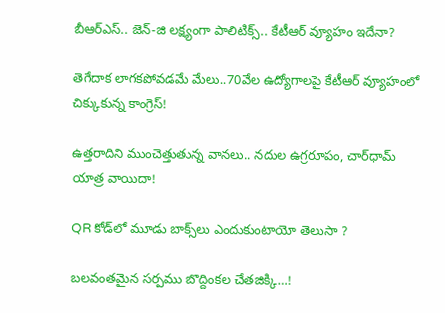బీఆర్ఎస్.. జెన్-జి లక్ష్యంగా పాలిటిక్స్.. కేటీఆర్ వ్యూహం ఇదేనా?

తెగేదాక లాగ‌క‌పోవ‌డ‌మే మేలు..70వేల ఉద్యోగాల‌పై కేటీఆర్ వ్యూహంలో చిక్కుకున్న‌ కాంగ్రెస్!

ఉత్తరాదిని ముంచెత్తుతున్న వానలు.. నదుల ఉగ్రరూపం, చార్‌ధామ్ యాత్ర వాయిదా!

QR కోడ్‌లో మూడు బాక్స్‌లు ఎందుకుంటాయో తెలుసా ?

బ‌ల‌వంత‌మైన స‌ర్ప‌ము బొద్దింకల చేత‌జిక్కి…!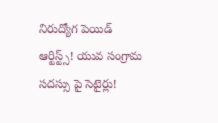నిరుద్యోగ పెయిడ్ ఆర్టిస్ట్స్! యువ సంగ్రామ సదస్సు పై సెటైర్లు!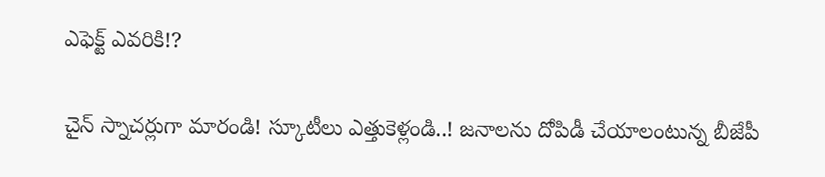ఎఫెక్ట్ ఎవరికి!?

చైన్ స్నాచర్లుగా మారండి! స్కూటీలు ఎత్తుకెళ్లండి..! జ‌నాల‌ను దోపిడీ చేయాలంటున్న బీజేపీ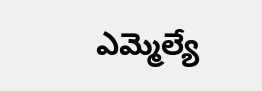ఎమ్మెల్యే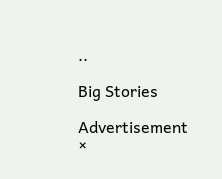..

Big Stories

Advertisement
×